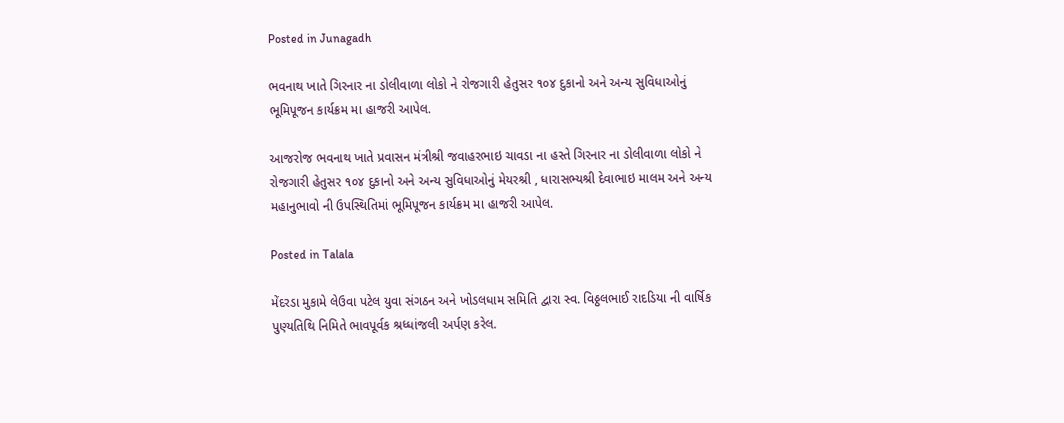Posted in Junagadh

ભવનાથ ખાતે ગિરનાર ના ડોલીવાળા લોકો ને રોજગારી હેતુસર ૧૦૪ દુકાનો અને અન્ય સુવિધાઓનું ભૂમિપૂજન કાર્યક્રમ મા હાજરી આપેલ.

આજરોજ ભવનાથ ખાતે પ્રવાસન મંત્રીશ્રી જવાહરભાઇ ચાવડા ના હસ્તે ગિરનાર ના ડોલીવાળા લોકો ને રોજગારી હેતુસર ૧૦૪ દુકાનો અને અન્ય સુવિધાઓનું મેયરશ્રી , ધારાસભ્યશ્રી દેવાભાઇ માલમ અને અન્ય મહાનુભાવો ની ઉપસ્થિતિમાં ભૂમિપૂજન કાર્યક્રમ મા હાજરી આપેલ.

Posted in Talala

મેંદરડા મુકામે લેઉવા પટેલ યુવા સંગઠન અને ખોડલધામ સમિતિ દ્વારા સ્વ. વિઠ્ઠલભાઈ રાદડિયા ની વાર્ષિક પુણ્યતિથિ નિમિતે ભાવપૂર્વક શ્રધ્ધાંજલી અર્પણ કરેલ.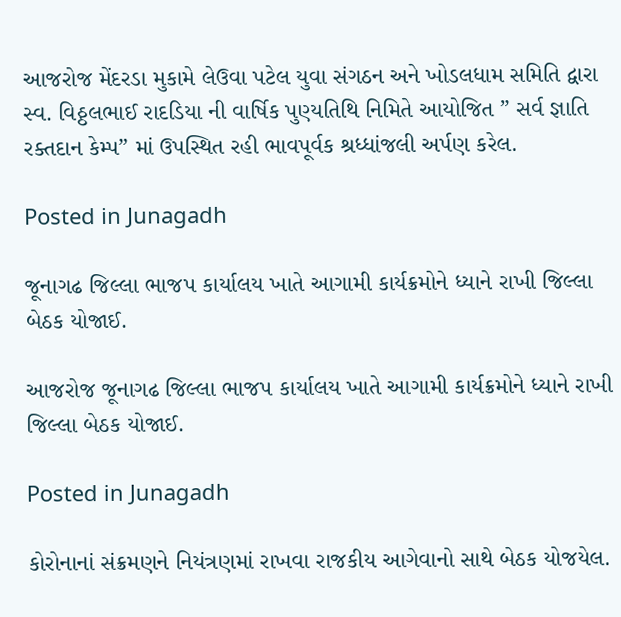આજરોજ મેંદરડા મુકામે લેઉવા પટેલ યુવા સંગઠન અને ખોડલધામ સમિતિ દ્વારા સ્વ. વિઠ્ઠલભાઈ રાદડિયા ની વાર્ષિક પુણ્યતિથિ નિમિતે આયોજિત ” સર્વ જ્ઞાતિ રક્તદાન કેમ્પ” માં ઉપસ્થિત રહી ભાવપૂર્વક શ્રધ્ધાંજલી અર્પણ કરેલ.

Posted in Junagadh

જૂનાગઢ જિલ્લા ભાજપ કાર્યાલય ખાતે આગામી કાર્યક્રમોને ધ્યાને રાખી જિલ્લા બેઠક યોજાઈ.

આજરોજ જૂનાગઢ જિલ્લા ભાજપ કાર્યાલય ખાતે આગામી કાર્યક્રમોને ધ્યાને રાખી જિલ્લા બેઠક યોજાઈ.

Posted in Junagadh

કોરોનાનાં સંક્રમણને નિયંત્રણમાં રાખવા રાજકીય આગેવાનો સાથે બેઠક યોજયેલ.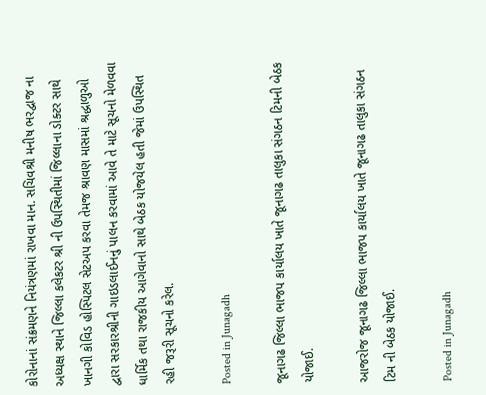કોરોનાનાં સંક્રમણને નિયંત્રણમાં રાખવા માન. સચિવશ્રી મનીષ ભરદ્વાજ ના અધ્યક્ષ સ્થાને જિલ્લા કલેકટર શ્રી ની ઉપસ્થિતીમાં જિલ્લાના ડોક્ટર સાથે ખાનગી કોવિડ હોસ્પિટલ સેટઅપ કરવા તેમજ શ્રાવણ માસમાં શ્રદ્ધાળુઓ દ્વારા સરકારશ્રીની ગાઇડલાઈનનું પાલન કરવામાં આવે તે માટે સૂચનો મેળવવા ધાર્મિક તથા રાજકીય આગેવાનો સાથે બેઠક યોજયેલ હતી જેમાં ઉપસ્થિત રહી જરૂરી સૂચનો કરેલ.

Posted in Junagadh

જૂનાગઢ જિલ્લા ભાજપ કાર્યાલય ખાતે જૂનાગઢ તાલુકા સંગઠન ટિમની બેઠક યોજાઈ.

આજરોજ જૂનાગઢ જિલ્લા ભાજપ કાર્યાલય ખાતે જૂનાગઢ તાલુકા સંગઠન ટિમ ની બેઠક યોજાઈ.

Posted in Junagadh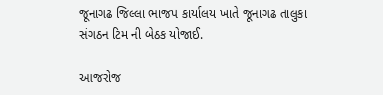જૂનાગઢ જિલ્લા ભાજપ કાર્યાલય ખાતે જૂનાગઢ તાલુકા સંગઠન ટિમ ની બેઠક યોજાઈ.

આજરોજ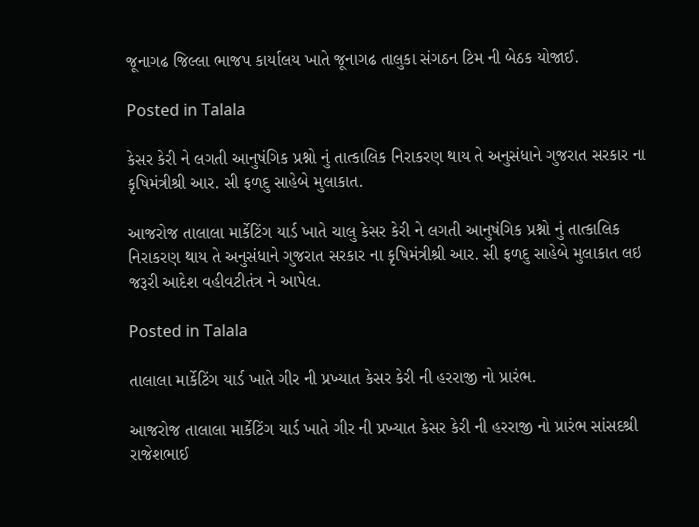જૂનાગઢ જિલ્લા ભાજપ કાર્યાલય ખાતે જૂનાગઢ તાલુકા સંગઠન ટિમ ની બેઠક યોજાઈ.

Posted in Talala

કેસર કેરી ને લગતી આનુષંગિક પ્રશ્નો નું તાત્કાલિક નિરાકરણ થાય તે અનુસંધાને ગુજરાત સરકાર ના કૃષિમંત્રીશ્રી આર. સી ફળદુ સાહેબે મુલાકાત.

આજરોજ તાલાલા માર્કેટિંગ યાર્ડ ખાતે ચાલુ કેસર કેરી ને લગતી આનુષંગિક પ્રશ્નો નું તાત્કાલિક નિરાકરણ થાય તે અનુસંધાને ગુજરાત સરકાર ના કૃષિમંત્રીશ્રી આર. સી ફળદુ સાહેબે મુલાકાત લઇ જરૂરી આદેશ વહીવટીતંત્ર ને આપેલ.

Posted in Talala

તાલાલા માર્કેટિંગ યાર્ડ ખાતે ગીર ની પ્રખ્યાત કેસર કેરી ની હરરાજી નો પ્રારંભ.

આજરોજ તાલાલા માર્કેટિંગ યાર્ડ ખાતે ગીર ની પ્રખ્યાત કેસર કેરી ની હરરાજી નો પ્રારંભ સાંસદશ્રી રાજેશભાઈ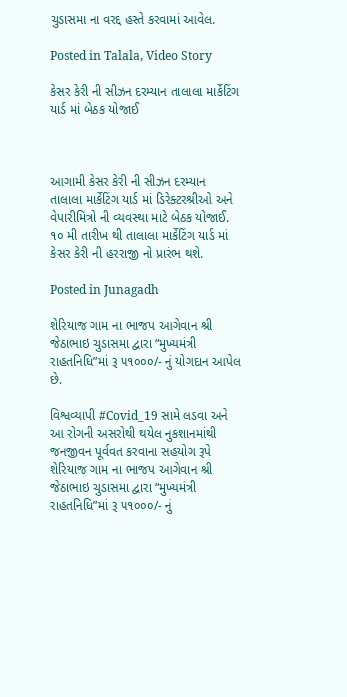ચુડાસમા ના વરદ્દ હસ્તે કરવામાં આવેલ.

Posted in Talala, Video Story

કેસર કેરી ની સીઝન દરમ્યાન તાલાલા માર્કેટિંગ યાર્ડ માં બેઠક યોજાઈ



આગામી કેસર કેરી ની સીઝન દરમ્યાન તાલાલા માર્કેટિંગ યાર્ડ માં ડિરેક્ટરશ્રીઓ અને વેપારીમિત્રો ની વ્યવસ્થા માટે બેઠક યોજાઈ. ૧૦ મી તારીખ થી તાલાલા માર્કેટિંગ યાર્ડ માં કેસર કેરી ની હરરાજી નો પ્રારંભ થશે.

Posted in Junagadh

શેરિયાજ ગામ ના ભાજપ આગેવાન શ્રી જેઠાભાઇ ચુડાસમા દ્વારા “મુખ્યમંત્રી રાહતનિધિ”માં રૂ ૫૧૦૦૦/- નું યોગદાન આપેલ છે.

વિશ્વવ્યાપી #Covid_19 સામે લડવા અને આ રોગની અસરોથી થયેલ નુકશાનમાંથી જનજીવન પૂર્વવત કરવાના સહયોગ રૂપે શેરિયાજ ગામ ના ભાજપ આગેવાન શ્રી જેઠાભાઇ ચુડાસમા દ્વારા “મુખ્યમંત્રી રાહતનિધિ”માં રૂ ૫૧૦૦૦/- નું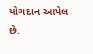યોગદાન આપેલ છે.